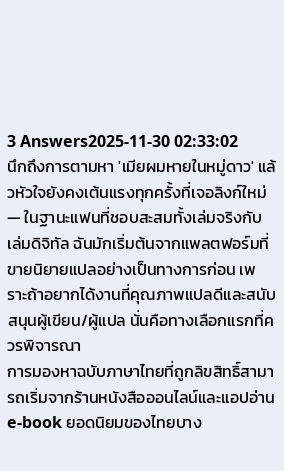3 Answers2025-11-30 02:33:02
นึกถึงการตามหา 'เมียผมหายในหมู่ดาว' แล้วหัวใจยังคงเต้นแรงทุกครั้งที่เจอลิงก์ใหม่ — ในฐานะแฟนที่ชอบสะสมทั้งเล่มจริงกับเล่มดิจิทัล ฉันมักเริ่มต้นจากแพลตฟอร์มที่ขายนิยายแปลอย่างเป็นทางการก่อน เพราะถ้าอยากได้งานที่คุณภาพแปลดีและสนับสนุนผู้เขียน/ผู้แปล นั่นคือทางเลือกแรกที่ควรพิจารณา
การมองหาฉบับภาษาไทยที่ถูกลิขสิทธิ์สามารถเริ่มจากร้านหนังสือออนไลน์และแอปอ่าน e-book ยอดนิยมของไทยบาง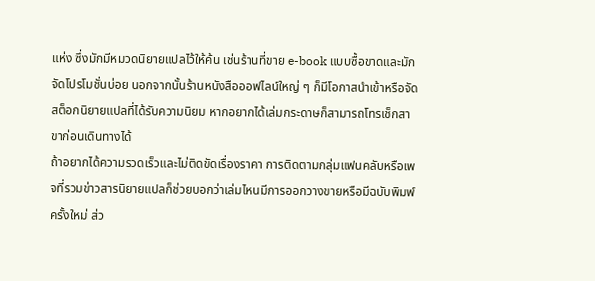แห่ง ซึ่งมักมีหมวดนิยายแปลไว้ให้ค้น เช่นร้านที่ขาย e-book แบบซื้อขาดและมักจัดโปรโมชั่นบ่อย นอกจากนั้นร้านหนังสือออฟไลน์ใหญ่ ๆ ก็มีโอกาสนำเข้าหรือจัดสต็อกนิยายแปลที่ได้รับความนิยม หากอยากได้เล่มกระดาษก็สามารถโทรเช็กสาขาก่อนเดินทางได้
ถ้าอยากได้ความรวดเร็วและไม่ติดขัดเรื่องราคา การติดตามกลุ่มแฟนคลับหรือเพจที่รวมข่าวสารนิยายแปลก็ช่วยบอกว่าเล่มไหนมีการออกวางขายหรือมีฉบับพิมพ์ครั้งใหม่ ส่ว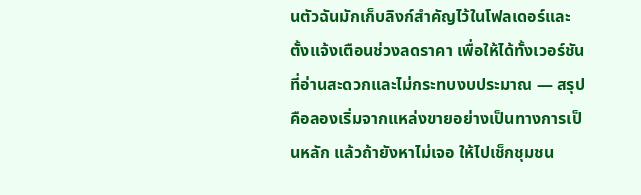นตัวฉันมักเก็บลิงก์สำคัญไว้ในโฟลเดอร์และตั้งแจ้งเตือนช่วงลดราคา เพื่อให้ได้ทั้งเวอร์ชันที่อ่านสะดวกและไม่กระทบงบประมาณ — สรุปคือลองเริ่มจากแหล่งขายอย่างเป็นทางการเป็นหลัก แล้วถ้ายังหาไม่เจอ ให้ไปเช็กชุมชน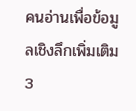คนอ่านเพื่อข้อมูลเชิงลึกเพิ่มเติม
3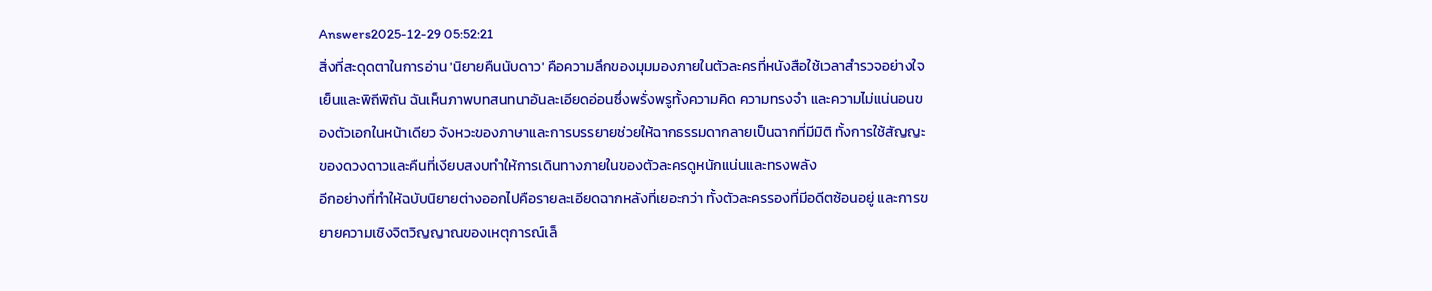Answers2025-12-29 05:52:21
สิ่งที่สะดุดตาในการอ่าน 'นิยายคืนนับดาว' คือความลึกของมุมมองภายในตัวละครที่หนังสือใช้เวลาสำรวจอย่างใจเย็นและพิถีพิถัน ฉันเห็นภาพบทสนทนาอันละเอียดอ่อนซึ่งพรั่งพรูทั้งความคิด ความทรงจำ และความไม่แน่นอนของตัวเอกในหน้าเดียว จังหวะของภาษาและการบรรยายช่วยให้ฉากธรรมดากลายเป็นฉากที่มีมิติ ทั้งการใช้สัญญะของดวงดาวและคืนที่เงียบสงบทำให้การเดินทางภายในของตัวละครดูหนักแน่นและทรงพลัง
อีกอย่างที่ทำให้ฉบับนิยายต่างออกไปคือรายละเอียดฉากหลังที่เยอะกว่า ทั้งตัวละครรองที่มีอดีตซ้อนอยู่ และการขยายความเชิงจิตวิญญาณของเหตุการณ์เล็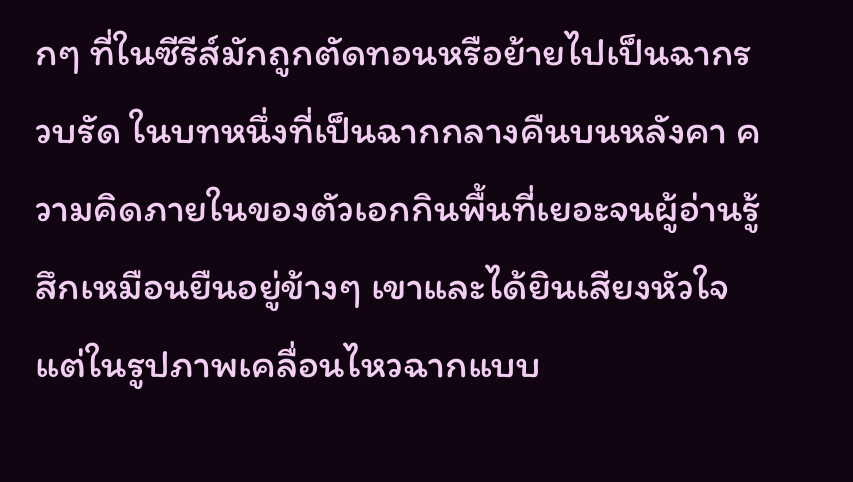กๆ ที่ในซีรีส์มักถูกตัดทอนหรือย้ายไปเป็นฉากรวบรัด ในบทหนึ่งที่เป็นฉากกลางคืนบนหลังคา ความคิดภายในของตัวเอกกินพื้นที่เยอะจนผู้อ่านรู้สึกเหมือนยืนอยู่ข้างๆ เขาและได้ยินเสียงหัวใจ แต่ในรูปภาพเคลื่อนไหวฉากแบบ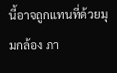นี้อาจถูกแทนที่ด้วยมุมกล้อง ภา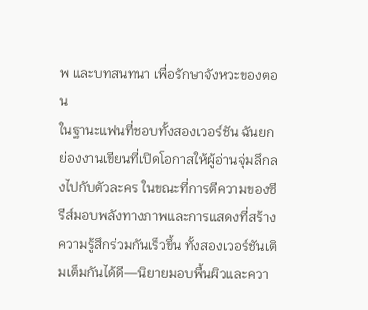พ และบทสนทนา เพื่อรักษาจังหวะของตอน
ในฐานะแฟนที่ชอบทั้งสองเวอร์ชัน ฉันยกย่องงานเขียนที่เปิดโอกาสให้ผู้อ่านจุ่มลึกลงไปกับตัวละคร ในขณะที่การตีความของซีรีส์มอบพลังทางภาพและการแสดงที่สร้างความรู้สึกร่วมกันเร็วขึ้น ทั้งสองเวอร์ชันเติมเต็มกันได้ดี—นิยายมอบพื้นผิวและควา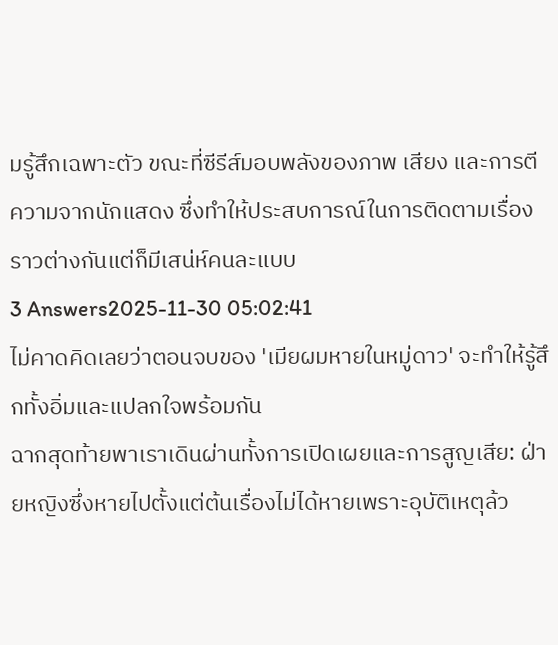มรู้สึกเฉพาะตัว ขณะที่ซีรีส์มอบพลังของภาพ เสียง และการตีความจากนักแสดง ซึ่งทำให้ประสบการณ์ในการติดตามเรื่องราวต่างกันแต่ก็มีเสน่ห์คนละแบบ
3 Answers2025-11-30 05:02:41
ไม่คาดคิดเลยว่าตอนจบของ 'เมียผมหายในหมู่ดาว' จะทำให้รู้สึกทั้งอิ่มและแปลกใจพร้อมกัน
ฉากสุดท้ายพาเราเดินผ่านทั้งการเปิดเผยและการสูญเสีย: ฝ่ายหญิงซึ่งหายไปตั้งแต่ต้นเรื่องไม่ได้หายเพราะอุบัติเหตุล้ว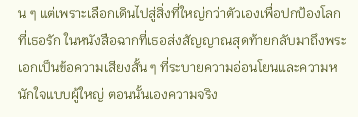น ๆ แต่เพราะเลือกเดินไปสู่สิ่งที่ใหญ่กว่าตัวเองเพื่อปกป้องโลกที่เธอรัก ในหนังสือฉากที่เธอส่งสัญญาณสุดท้ายกลับมาถึงพระเอกเป็นข้อความเสียงสั้น ๆ ที่ระบายความอ่อนโยนและความหนักใจแบบผู้ใหญ่ ตอนนั้นเองความจริง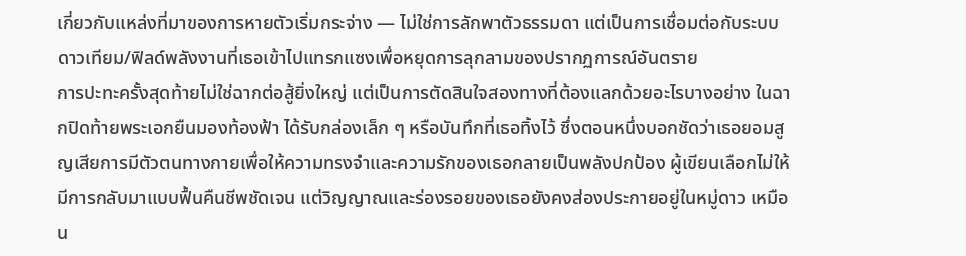เกี่ยวกับแหล่งที่มาของการหายตัวเริ่มกระจ่าง — ไม่ใช่การลักพาตัวธรรมดา แต่เป็นการเชื่อมต่อกับระบบดาวเทียม/ฟิลด์พลังงานที่เธอเข้าไปแทรกแซงเพื่อหยุดการลุกลามของปรากฏการณ์อันตราย
การปะทะครั้งสุดท้ายไม่ใช่ฉากต่อสู้ยิ่งใหญ่ แต่เป็นการตัดสินใจสองทางที่ต้องแลกด้วยอะไรบางอย่าง ในฉากปิดท้ายพระเอกยืนมองท้องฟ้า ได้รับกล่องเล็ก ๆ หรือบันทึกที่เธอทิ้งไว้ ซึ่งตอนหนึ่งบอกชัดว่าเธอยอมสูญเสียการมีตัวตนทางกายเพื่อให้ความทรงจำและความรักของเธอกลายเป็นพลังปกป้อง ผู้เขียนเลือกไม่ให้มีการกลับมาแบบฟื้นคืนชีพชัดเจน แต่วิญญาณและร่องรอยของเธอยังคงส่องประกายอยู่ในหมู่ดาว เหมือน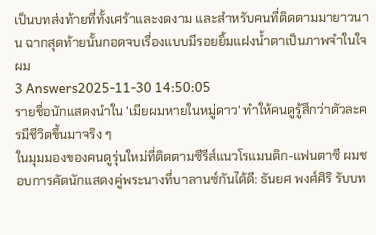เป็นบทส่งท้ายที่ทั้งเศร้าและงดงาม และสำหรับคนที่ติดตามมายาวนาน ฉากสุดท้ายนั้นกอดจบเรื่องแบบมีรอยยิ้มแฝงน้ำตาเป็นภาพจำในใจผม
3 Answers2025-11-30 14:50:05
รายชื่อนักแสดงนำใน 'เมียผมหายในหมู่ดาว' ทำให้คนดูรู้สึกว่าตัวละครมีชีวิตขึ้นมาจริง ๆ
ในมุมมองของคนดูรุ่นใหม่ที่ติดตามซีรีส์แนวโรแมนติก-แฟนตาซี ผมชอบการคัดนักแสดงคู่พระนางที่บาลานซ์กันได้ดี: ธันยศ พงศ์ศิริ รับบท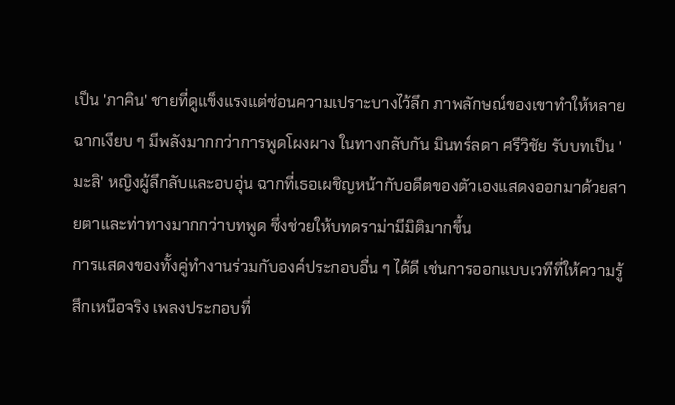เป็น 'ภาคิน' ชายที่ดูแข็งแรงแต่ซ่อนความเปราะบางไว้ลึก ภาพลักษณ์ของเขาทำให้หลายฉากเงียบ ๆ มีพลังมากกว่าการพูดโผงผาง ในทางกลับกัน มินทร์ลดา ศรีวิชัย รับบทเป็น 'มะลิ' หญิงผู้ลึกลับและอบอุ่น ฉากที่เธอเผชิญหน้ากับอดีตของตัวเองแสดงออกมาด้วยสายตาและท่าทางมากกว่าบทพูด ซึ่งช่วยให้บทดราม่ามีมิติมากขึ้น
การแสดงของทั้งคู่ทำงานร่วมกับองค์ประกอบอื่น ๆ ได้ดี เช่นการออกแบบเวทีที่ให้ความรู้สึกเหนือจริง เพลงประกอบที่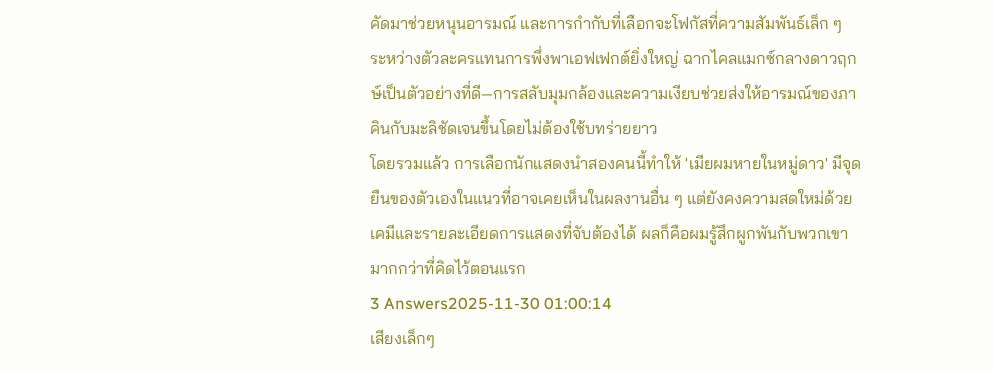คัดมาช่วยหนุนอารมณ์ และการกำกับที่เลือกจะโฟกัสที่ความสัมพันธ์เล็ก ๆ ระหว่างตัวละครแทนการพึ่งพาเอฟเฟกต์ยิ่งใหญ่ ฉากไคลแมกซ์กลางดาวฤกษ์เป็นตัวอย่างที่ดี—การสลับมุมกล้องและความเงียบช่วยส่งให้อารมณ์ของภาคินกับมะลิชัดเจนขึ้นโดยไม่ต้องใช้บทร่ายยาว
โดยรวมแล้ว การเลือกนักแสดงนำสองคนนี้ทำให้ 'เมียผมหายในหมู่ดาว' มีจุดยืนของตัวเองในแนวที่อาจเคยเห็นในผลงานอื่น ๆ แต่ยังคงความสดใหม่ด้วยเคมีและรายละเอียดการแสดงที่จับต้องได้ ผลก็คือผมรู้สึกผูกพันกับพวกเขามากกว่าที่คิดไว้ตอนแรก
3 Answers2025-11-30 01:00:14
เสียงเล็กๆ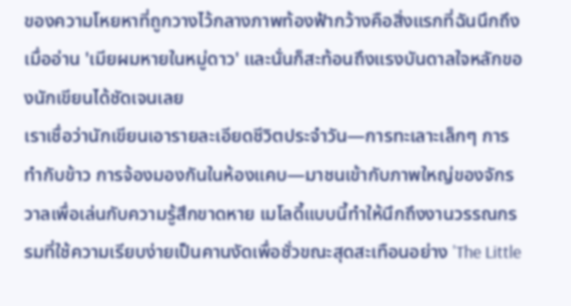ของความโหยหาที่ถูกวางไว้กลางภาพท้องฟ้ากว้างคือสิ่งแรกที่ฉันนึกถึงเมื่ออ่าน 'เมียผมหายในหมู่ดาว' และนั่นก็สะท้อนถึงแรงบันดาลใจหลักของนักเขียนได้ชัดเจนเลย
เราเชื่อว่านักเขียนเอารายละเอียดชีวิตประจำวัน—การทะเลาะเล็กๆ การทำกับข้าว การจ้องมองกันในห้องแคบ—มาชนเข้ากับภาพใหญ่ของจักรวาลเพื่อเล่นกับความรู้สึกขาดหาย เมโลดี้แบบนี้ทำให้นึกถึงงานวรรณกรรมที่ใช้ความเรียบง่ายเป็นคานงัดเพื่อชั่วขณะสุดสะเทือนอย่าง 'The Little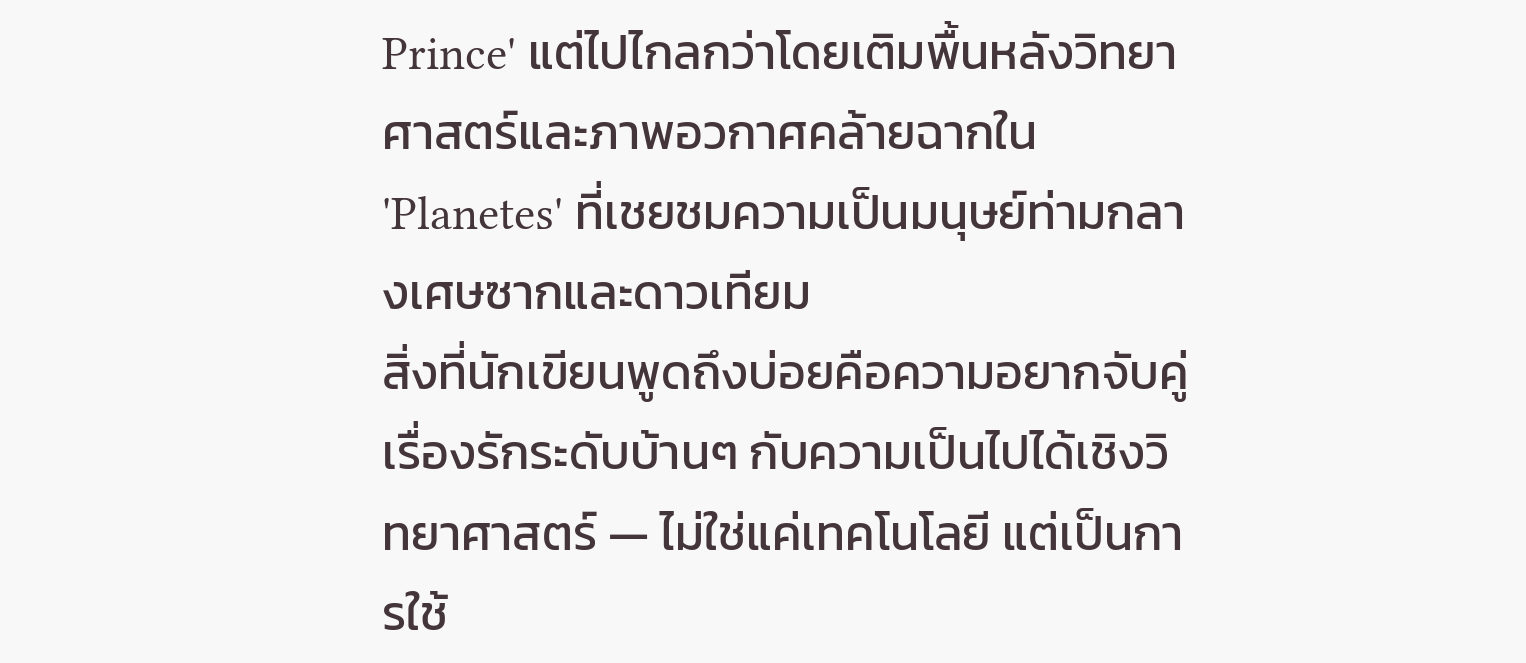Prince' แต่ไปไกลกว่าโดยเติมพื้นหลังวิทยาศาสตร์และภาพอวกาศคล้ายฉากใน 'Planetes' ที่เชยชมความเป็นมนุษย์ท่ามกลางเศษซากและดาวเทียม
สิ่งที่นักเขียนพูดถึงบ่อยคือความอยากจับคู่เรื่องรักระดับบ้านๆ กับความเป็นไปได้เชิงวิทยาศาสตร์ — ไม่ใช่แค่เทคโนโลยี แต่เป็นการใช้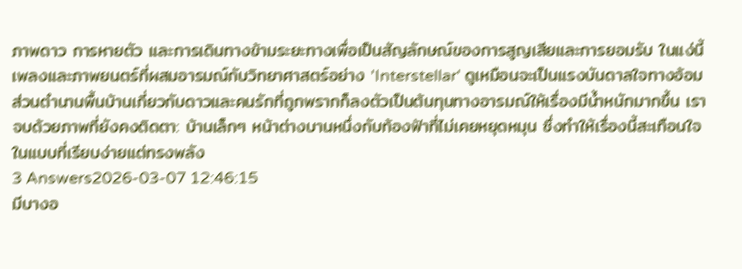ภาพดาว การหายตัว และการเดินทางข้ามระยะทางเพื่อเป็นสัญลักษณ์ของการสูญเสียและการยอมรับ ในแง่นี้เพลงและภาพยนตร์ที่ผสมอารมณ์กับวิทยาศาสตร์อย่าง 'Interstellar' ดูเหมือนจะเป็นแรงบันดาลใจทางอ้อม ส่วนตำนานพื้นบ้านเกี่ยวกับดาวและคนรักที่ถูกพรากก็ลงตัวเป็นต้นทุนทางอารมณ์ให้เรื่องมีน้ำหนักมากขึ้น เราจบด้วยภาพที่ยังคงติดตา: บ้านเล็กๆ หน้าต่างบานหนึ่งกับท้องฟ้าที่ไม่เคยหยุดหมุน ซึ่งทำให้เรื่องนี้สะเทือนใจในแบบที่เรียบง่ายแต่ทรงพลัง
3 Answers2026-03-07 12:46:15
มีบางอ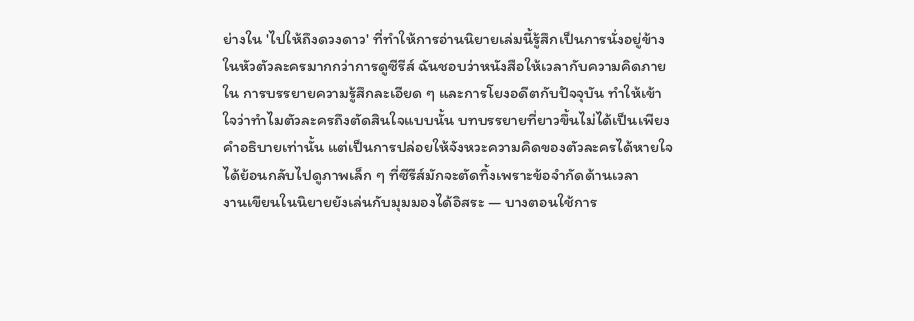ย่างใน 'ไปให้ถึงดวงดาว' ที่ทำให้การอ่านนิยายเล่มนี้รู้สึกเป็นการนั่งอยู่ข้างในหัวตัวละครมากกว่าการดูซีรีส์ ฉันชอบว่าหนังสือให้เวลากับความคิดภายใน การบรรยายความรู้สึกละเอียด ๆ และการโยงอดีตกับปัจจุบัน ทำให้เข้าใจว่าทำไมตัวละครถึงตัดสินใจแบบนั้น บทบรรยายที่ยาวขึ้นไม่ได้เป็นเพียงคำอธิบายเท่านั้น แต่เป็นการปล่อยให้จังหวะความคิดของตัวละครได้หายใจ ได้ย้อนกลับไปดูภาพเล็ก ๆ ที่ซีรีส์มักจะตัดทิ้งเพราะข้อจำกัดด้านเวลา
งานเขียนในนิยายยังเล่นกับมุมมองได้อิสระ — บางตอนใช้การ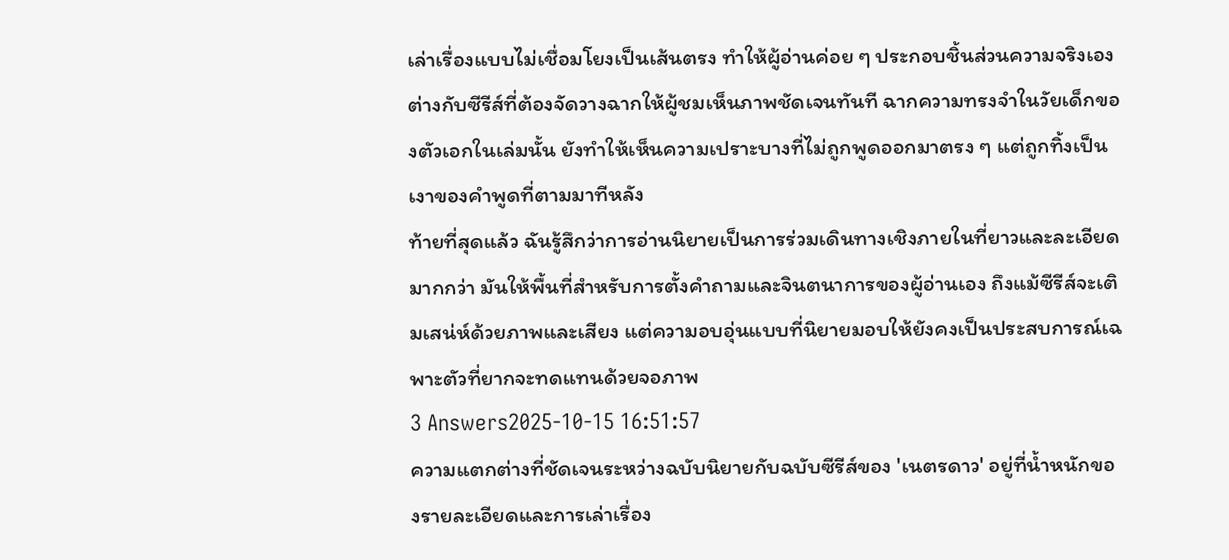เล่าเรื่องแบบไม่เชื่อมโยงเป็นเส้นตรง ทำให้ผู้อ่านค่อย ๆ ประกอบชิ้นส่วนความจริงเอง ต่างกับซีรีส์ที่ต้องจัดวางฉากให้ผู้ชมเห็นภาพชัดเจนทันที ฉากความทรงจำในวัยเด็กของตัวเอกในเล่มนั้น ยังทำให้เห็นความเปราะบางที่ไม่ถูกพูดออกมาตรง ๆ แต่ถูกทิ้งเป็นเงาของคำพูดที่ตามมาทีหลัง
ท้ายที่สุดแล้ว ฉันรู้สึกว่าการอ่านนิยายเป็นการร่วมเดินทางเชิงภายในที่ยาวและละเอียดมากกว่า มันให้พื้นที่สำหรับการตั้งคำถามและจินตนาการของผู้อ่านเอง ถึงแม้ซีรีส์จะเติมเสน่ห์ด้วยภาพและเสียง แต่ความอบอุ่นแบบที่นิยายมอบให้ยังคงเป็นประสบการณ์เฉพาะตัวที่ยากจะทดแทนด้วยจอภาพ
3 Answers2025-10-15 16:51:57
ความแตกต่างที่ชัดเจนระหว่างฉบับนิยายกับฉบับซีรีส์ของ 'เนตรดาว' อยู่ที่น้ำหนักของรายละเอียดและการเล่าเรื่อง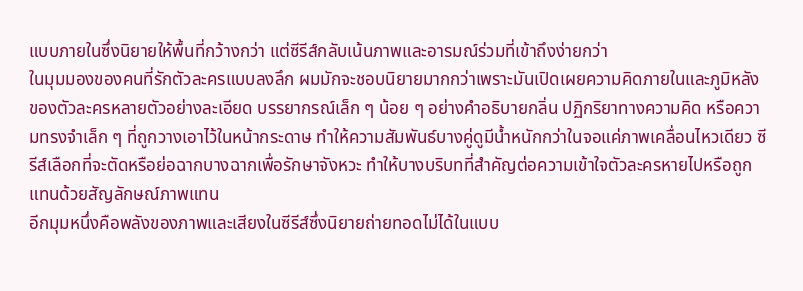แบบภายในซึ่งนิยายให้พื้นที่กว้างกว่า แต่ซีรีส์กลับเน้นภาพและอารมณ์ร่วมที่เข้าถึงง่ายกว่า
ในมุมมองของคนที่รักตัวละครแบบลงลึก ผมมักจะชอบนิยายมากกว่าเพราะมันเปิดเผยความคิดภายในและภูมิหลังของตัวละครหลายตัวอย่างละเอียด บรรยากรณ์เล็ก ๆ น้อย ๆ อย่างคำอธิบายกลิ่น ปฏิกริยาทางความคิด หรือความทรงจำเล็ก ๆ ที่ถูกวางเอาไว้ในหน้ากระดาษ ทำให้ความสัมพันธ์บางคู่ดูมีน้ำหนักกว่าในจอแค่ภาพเคลื่อนไหวเดียว ซีรีส์เลือกที่จะตัดหรือย่อฉากบางฉากเพื่อรักษาจังหวะ ทำให้บางบริบทที่สำคัญต่อความเข้าใจตัวละครหายไปหรือถูกแทนด้วยสัญลักษณ์ภาพแทน
อีกมุมหนึ่งคือพลังของภาพและเสียงในซีรีส์ซึ่งนิยายถ่ายทอดไม่ได้ในแบบ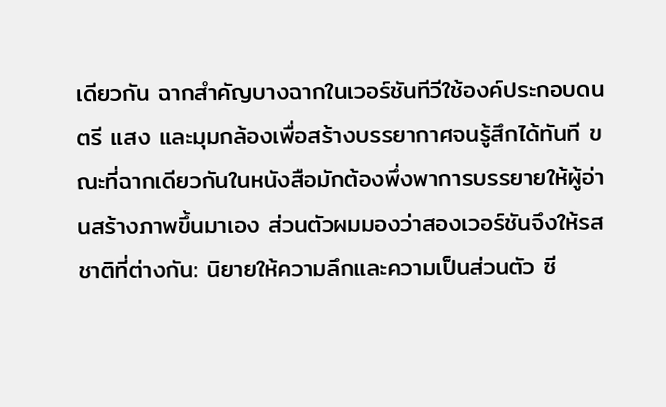เดียวกัน ฉากสำคัญบางฉากในเวอร์ชันทีวีใช้องค์ประกอบดนตรี แสง และมุมกล้องเพื่อสร้างบรรยากาศจนรู้สึกได้ทันที ขณะที่ฉากเดียวกันในหนังสือมักต้องพึ่งพาการบรรยายให้ผู้อ่านสร้างภาพขึ้นมาเอง ส่วนตัวผมมองว่าสองเวอร์ชันจึงให้รสชาติที่ต่างกัน: นิยายให้ความลึกและความเป็นส่วนตัว ซี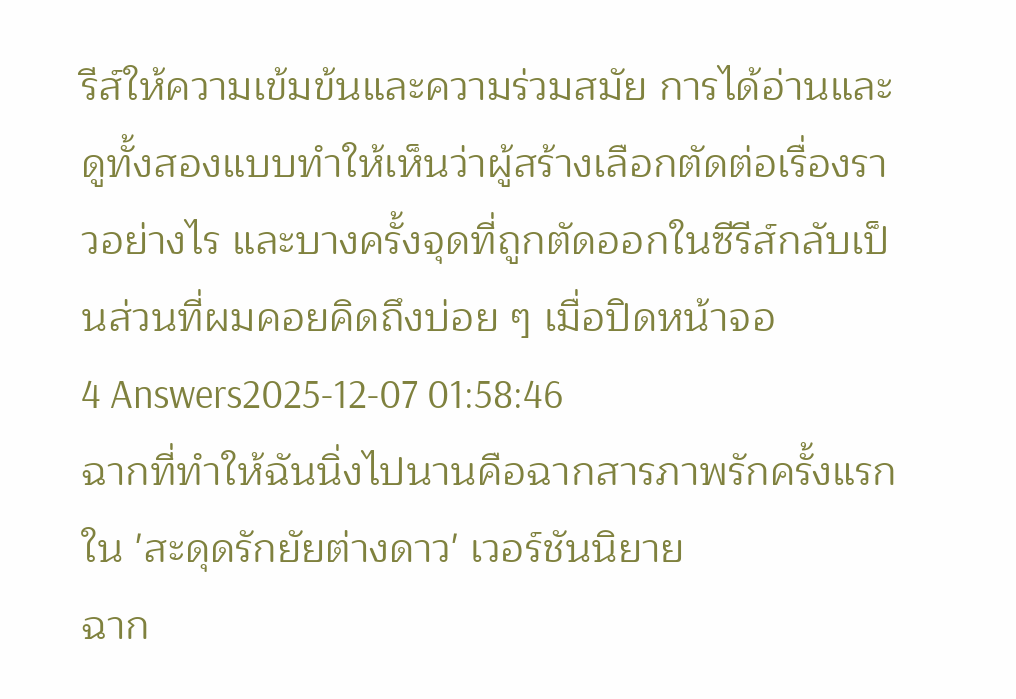รีส์ให้ความเข้มข้นและความร่วมสมัย การได้อ่านและดูทั้งสองแบบทำให้เห็นว่าผู้สร้างเลือกตัดต่อเรื่องราวอย่างไร และบางครั้งจุดที่ถูกตัดออกในซีรีส์กลับเป็นส่วนที่ผมคอยคิดถึงบ่อย ๆ เมื่อปิดหน้าจอ
4 Answers2025-12-07 01:58:46
ฉากที่ทำให้ฉันนิ่งไปนานคือฉากสารภาพรักครั้งแรกใน 'สะดุดรักยัยต่างดาว' เวอร์ชันนิยาย
ฉาก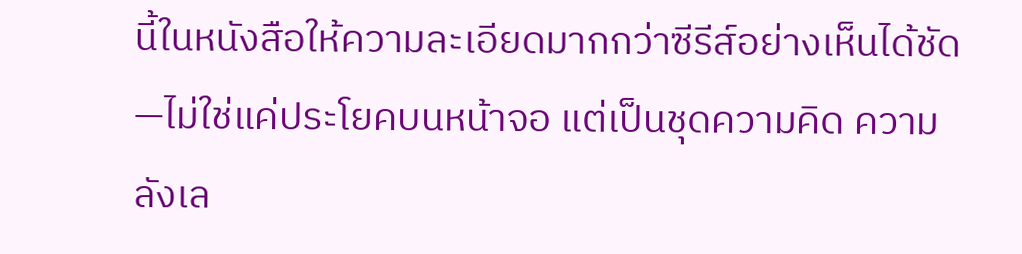นี้ในหนังสือให้ความละเอียดมากกว่าซีรีส์อย่างเห็นได้ชัด—ไม่ใช่แค่ประโยคบนหน้าจอ แต่เป็นชุดความคิด ความลังเล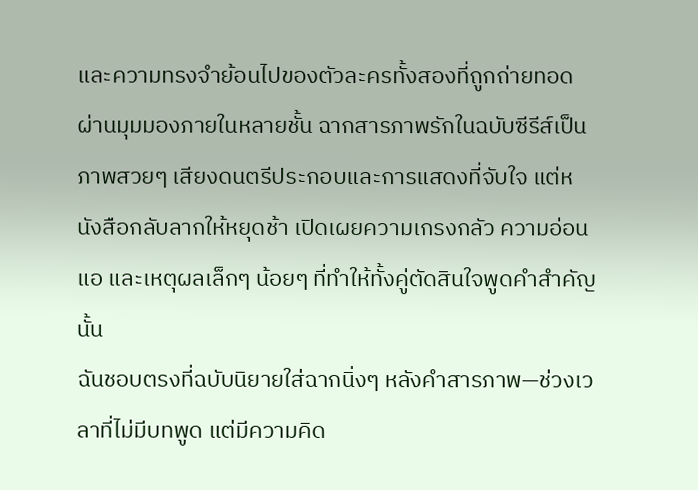และความทรงจำย้อนไปของตัวละครทั้งสองที่ถูกถ่ายทอดผ่านมุมมองภายในหลายชั้น ฉากสารภาพรักในฉบับซีรีส์เป็นภาพสวยๆ เสียงดนตรีประกอบและการแสดงที่จับใจ แต่หนังสือกลับลากให้หยุดช้า เปิดเผยความเกรงกลัว ความอ่อนแอ และเหตุผลเล็กๆ น้อยๆ ที่ทำให้ทั้งคู่ตัดสินใจพูดคำสำคัญนั้น
ฉันชอบตรงที่ฉบับนิยายใส่ฉากนิ่งๆ หลังคำสารภาพ—ช่วงเวลาที่ไม่มีบทพูด แต่มีความคิด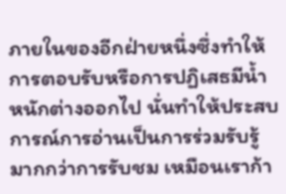ภายในของอีกฝ่ายหนึ่งซึ่งทำให้การตอบรับหรือการปฏิเสธมีน้ำหนักต่างออกไป นั่นทำให้ประสบการณ์การอ่านเป็นการร่วมรับรู้มากกว่าการรับชม เหมือนเราก้า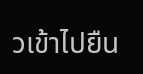วเข้าไปยืน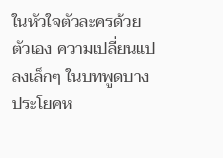ในหัวใจตัวละครด้วยตัวเอง ความเปลี่ยนแปลงเล็กๆ ในบทพูดบางประโยคห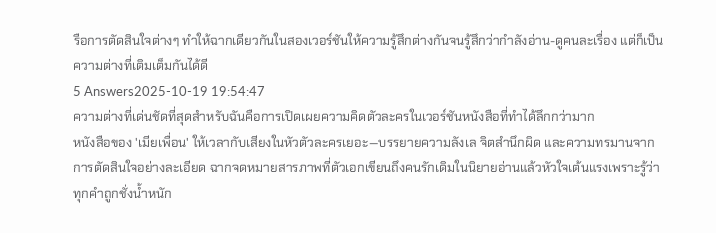รือการตัดสินใจต่างๆ ทำให้ฉากเดียวกันในสองเวอร์ชันให้ความรู้สึกต่างกันจนรู้สึกว่ากำลังอ่าน-ดูคนละเรื่อง แต่ก็เป็นความต่างที่เติมเต็มกันได้ดี
5 Answers2025-10-19 19:54:47
ความต่างที่เด่นชัดที่สุดสำหรับฉันคือการเปิดเผยความคิดตัวละครในเวอร์ชันหนังสือที่ทำได้ลึกกว่ามาก
หนังสือของ 'เมียเพื่อน' ให้เวลากับเสียงในหัวตัวละครเยอะ—บรรยายความลังเล จิตสำนึกผิด และความทรมานจากการตัดสินใจอย่างละเอียด ฉากจดหมายสารภาพที่ตัวเอกเขียนถึงคนรักเดิมในนิยายอ่านแล้วหัวใจเต้นแรงเพราะรู้ว่าทุกคำถูกชั่งน้ำหนัก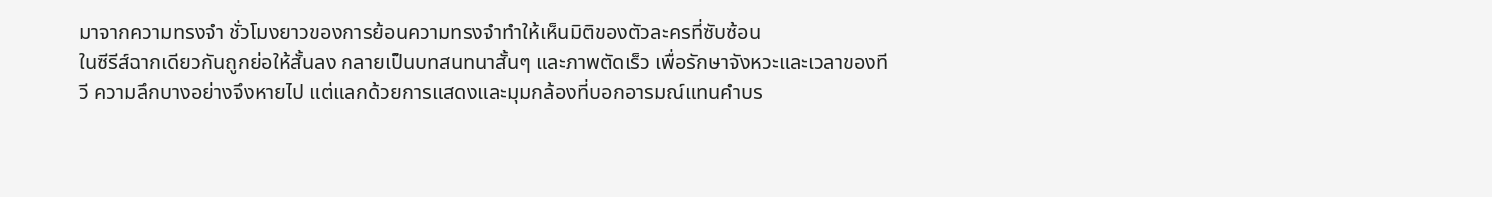มาจากความทรงจำ ชั่วโมงยาวของการย้อนความทรงจำทำให้เห็นมิติของตัวละครที่ซับซ้อน
ในซีรีส์ฉากเดียวกันถูกย่อให้สั้นลง กลายเป็นบทสนทนาสั้นๆ และภาพตัดเร็ว เพื่อรักษาจังหวะและเวลาของทีวี ความลึกบางอย่างจึงหายไป แต่แลกด้วยการแสดงและมุมกล้องที่บอกอารมณ์แทนคำบร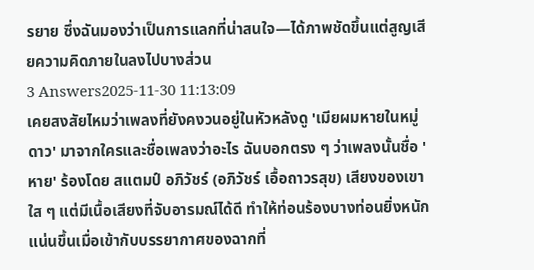รยาย ซึ่งฉันมองว่าเป็นการแลกที่น่าสนใจ—ได้ภาพชัดขึ้นแต่สูญเสียความคิดภายในลงไปบางส่วน
3 Answers2025-11-30 11:13:09
เคยสงสัยไหมว่าเพลงที่ยังคงวนอยู่ในหัวหลังดู 'เมียผมหายในหมู่ดาว' มาจากใครและชื่อเพลงว่าอะไร ฉันบอกตรง ๆ ว่าเพลงนั้นชื่อ 'หาย' ร้องโดย สแตมป์ อภิวัชร์ (อภิวัชร์ เอื้อถาวรสุข) เสียงของเขาใส ๆ แต่มีเนื้อเสียงที่จับอารมณ์ได้ดี ทำให้ท่อนร้องบางท่อนยิ่งหนักแน่นขึ้นเมื่อเข้ากับบรรยากาศของฉากที่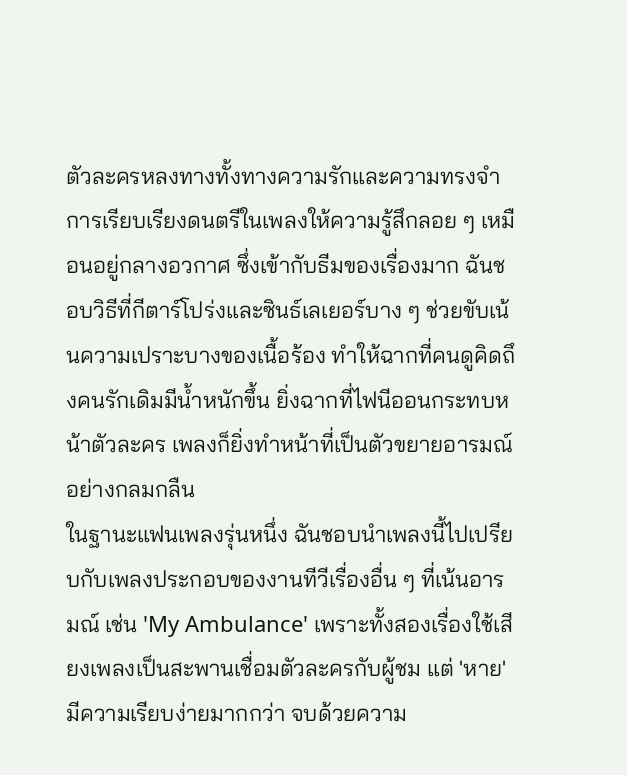ตัวละครหลงทางทั้งทางความรักและความทรงจำ
การเรียบเรียงดนตรีในเพลงให้ความรู้สึกลอย ๆ เหมือนอยู่กลางอวกาศ ซึ่งเข้ากับธีมของเรื่องมาก ฉันชอบวิธีที่กีตาร์โปร่งและซินธ์เลเยอร์บาง ๆ ช่วยขับเน้นความเปราะบางของเนื้อร้อง ทำให้ฉากที่คนดูคิดถึงคนรักเดิมมีน้ำหนักขึ้น ยิ่งฉากที่ไฟนีออนกระทบหน้าตัวละคร เพลงก็ยิ่งทำหน้าที่เป็นตัวขยายอารมณ์อย่างกลมกลืน
ในฐานะแฟนเพลงรุ่นหนึ่ง ฉันชอบนำเพลงนี้ไปเปรียบกับเพลงประกอบของงานทีวีเรื่องอื่น ๆ ที่เน้นอารมณ์ เช่น 'My Ambulance' เพราะทั้งสองเรื่องใช้เสียงเพลงเป็นสะพานเชื่อมตัวละครกับผู้ชม แต่ 'หาย' มีความเรียบง่ายมากกว่า จบด้วยความ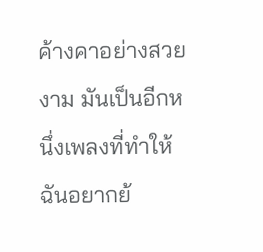ค้างคาอย่างสวยงาม มันเป็นอีกหนึ่งเพลงที่ทำให้ฉันอยากย้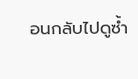อนกลับไปดูซ้ำ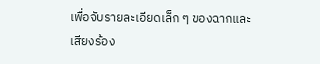เพื่อจับรายละเอียดเล็ก ๆ ของฉากและเสียงร้อง